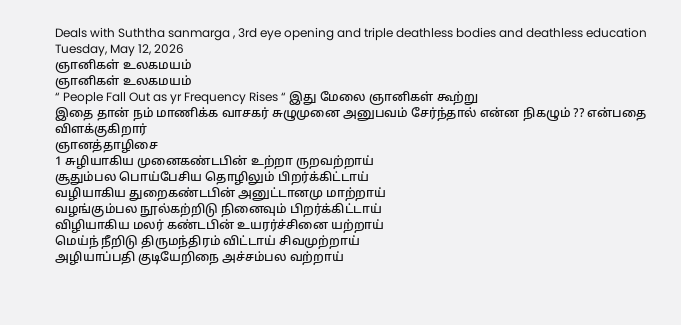Deals with Suththa sanmarga , 3rd eye opening and triple deathless bodies and deathless education
Tuesday, May 12, 2026
ஞானிகள் உலகமயம்
ஞானிகள் உலகமயம்
“ People Fall Out as yr Frequency Rises “ இது மேலை ஞானிகள் கூற்று
இதை தான் நம் மாணிக்க வாசகர் சுழுமுனை அனுபவம் சேர்ந்தால் என்ன நிகழும் ?? என்பதை விளக்குகிறார்
ஞானத்தாழிசை
1 சுழியாகிய முனைகண்டபின் உற்றா ருறவற்றாய்
சூதும்பல பொய்பேசிய தொழிலும் பிறர்க்கிட்டாய்
வழியாகிய துறைகண்டபின் அனுட்டானமு மாற்றாய்
வழங்கும்பல நூல்கற்றிடு நினைவும் பிறர்க்கிட்டாய்
விழியாகிய மலர் கண்டபின் உயரர்ச்சினை யற்றாய்
மெய்ந் நீறிடு திருமந்திரம் விட்டாய் சிவமுற்றாய்
அழியாப்பதி குடியேறிநை அச்சம்பல வற்றாய்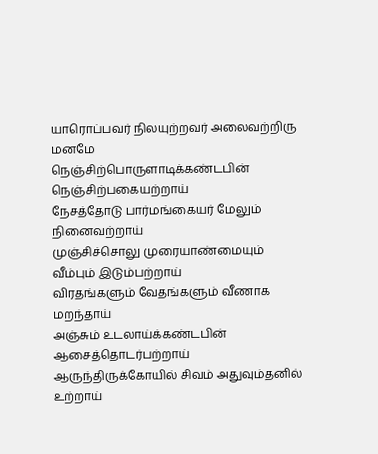யாரொப்பவர் நிலயுற்றவர் அலைவற்றிரு மனமே
நெஞ்சிற்பொருளாடிக்கண்டபின் நெஞ்சிற்பகையற்றாய்
நேசத்தோடு பார்மங்கையர் மேலும் நினைவற்றாய்
முஞ்சிச்சொலு முரையாண்மையும் வீம்பும் இடும்பற்றாய்
விரதங்களும் வேதங்களும் வீணாக மறந்தாய்
அஞ்சும் உடலாய்க்கண்டபின் ஆசைத்தொடர்பற்றாய்
ஆருந்திருக்கோயில் சிவம் அதுவும்தனில் உற்றாய்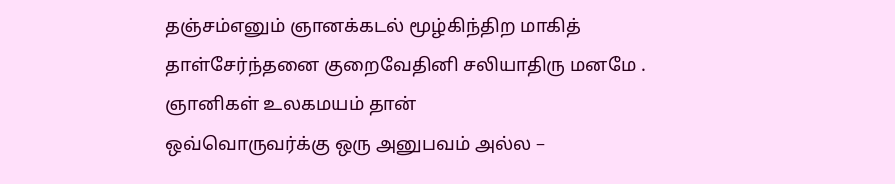தஞ்சம்எனும் ஞானக்கடல் மூழ்கிந்திற மாகித்
தாள்சேர்ந்தனை குறைவேதினி சலியாதிரு மனமே .
ஞானிகள் உலகமயம் தான்
ஒவ்வொருவர்க்கு ஒரு அனுபவம் அல்ல –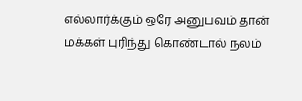எல்லார்க்கும் ஒரே அனுபவம் தான்
மக்கள் புரிந்து கொண்டால் நலம்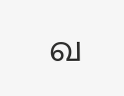வ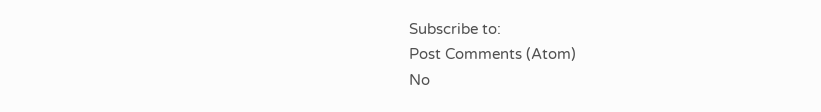Subscribe to:
Post Comments (Atom)
No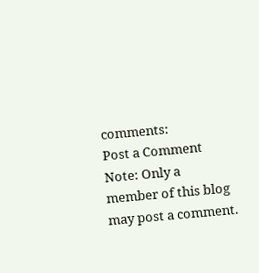comments:
Post a Comment
Note: Only a member of this blog may post a comment.